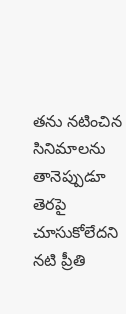తను నటించిన సినిమాలను తానెప్పుడూ తెరపై చూసుకోలేదని నటి ప్రీతి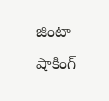జింటా షాకింగ్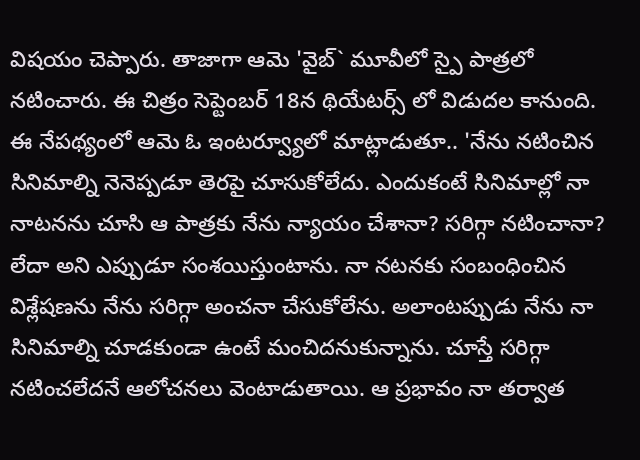విషయం చెప్పారు. తాజాగా ఆమె 'వైబ్` మూవీలో స్పై పాత్రలో నటించారు. ఈ చిత్రం సెప్టెంబర్ 18న థియేటర్స్ లో విడుదల కానుంది. ఈ నేపథ్యంలో ఆమె ఓ ఇంటర్వ్యూలో మాట్లాడుతూ.. 'నేను నటించిన సినిమాల్ని నెనెప్పడూ తెరపై చూసుకోలేదు. ఎందుకంటే సినిమాల్లో నా నాటనను చూసి ఆ పాత్రకు నేను న్యాయం చేశానా? సరిగ్గా నటించానా? లేదా అని ఎప్పుడూ సంశయిస్తుంటాను. నా నటనకు సంబంధించిన విశ్లేషణను నేను సరిగ్గా అంచనా చేసుకోలేను. అలాంటప్పుడు నేను నా సినిమాల్ని చూడకుండా ఉంటే మంచిదనుకున్నాను. చూస్తే సరిగ్గా నటించలేదనే ఆలోచనలు వెంటాడుతాయి. ఆ ప్రభావం నా తర్వాత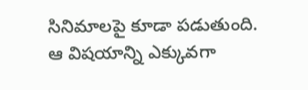సినిమాలపై కూడా పడుతుంది. ఆ విషయాన్ని ఎక్కువగా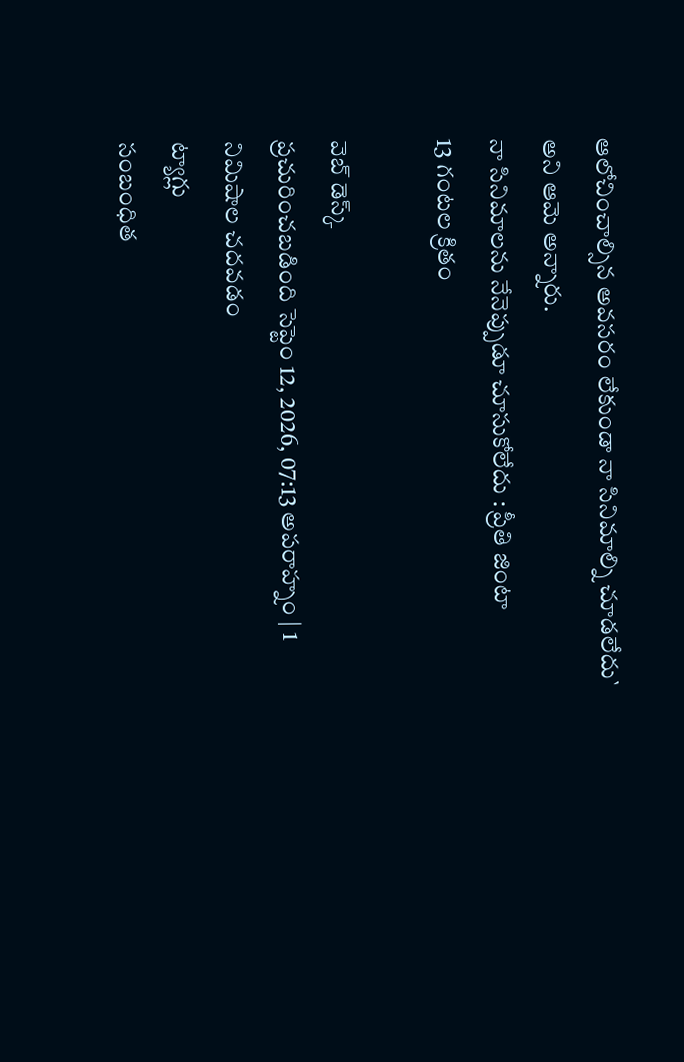ఆలోచించాల్సిన అవసరం లేకుండా నా సినిమాల్ని చూడలేదు` అని ఆమె అన్నారు.
నా సినిమాలను నేనెప్పుడూ చూసుకోలేదు : ప్రీతి జింటా
13 గంటల క్రితం

వెబ్ డెస్క్
ప్రచురించబడింది సెప్టెం 12, 2026, 07:13 అపరాహ్నం | 1 నిమిషాల చదవడం
ట్యాగ్లు
సంబంధిత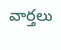వార్తలు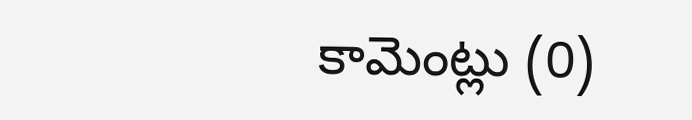కామెంట్లు (0)